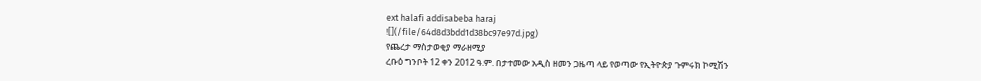ext halafi addisabeba haraj
![](/file/64d8d3bdd1d38bc97e97d.jpg)
የጨረታ ማስታወቂያ ማራዘሚያ
ረቡዕ ግንቦት 12 ቀን 2012 ዓ.ም. በታተመው አዲስ ዘመን ጋዜጣ ላይ የወጣው የኢትዮጵያ ጉምሩክ ኮሚሽን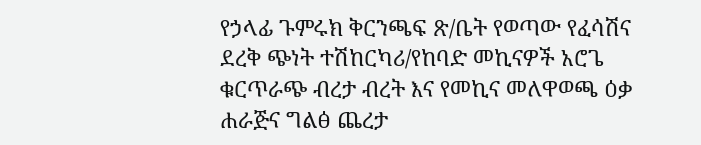የኃላፊ ጉምሩክ ቅርንጫፍ ጽ/ቤት የወጣው የፈሳሽና ደረቅ ጭነት ተሽከርካሪ/የከባድ መኪናዎች አሮጌ ቁርጥራጭ ብረታ ብረት እና የመኪና መለዋወጫ ዕቃ ሐራጅና ግልፅ ጨረታ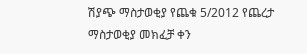ሽያጭ ማስታወቂያ የጨቁ 5/2012 የጨረታ ማስታወቂያ መክፈቻ ቀን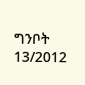ግንቦት 13/2012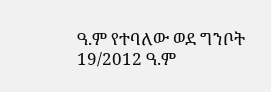ዓ.ም የተባለው ወደ ግንቦት 19/2012 ዓ.ም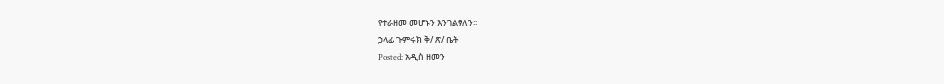የተራዘመ መሆኑን እንገልፃለን፡፡
ኃላፊ ጉምሩክ ቅ/ ጽ/ ቤት
Posted: አዲስ ዘመን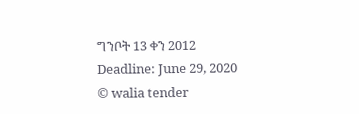ግንቦት 13 ቀን 2012
Deadline: June 29, 2020
© walia tender